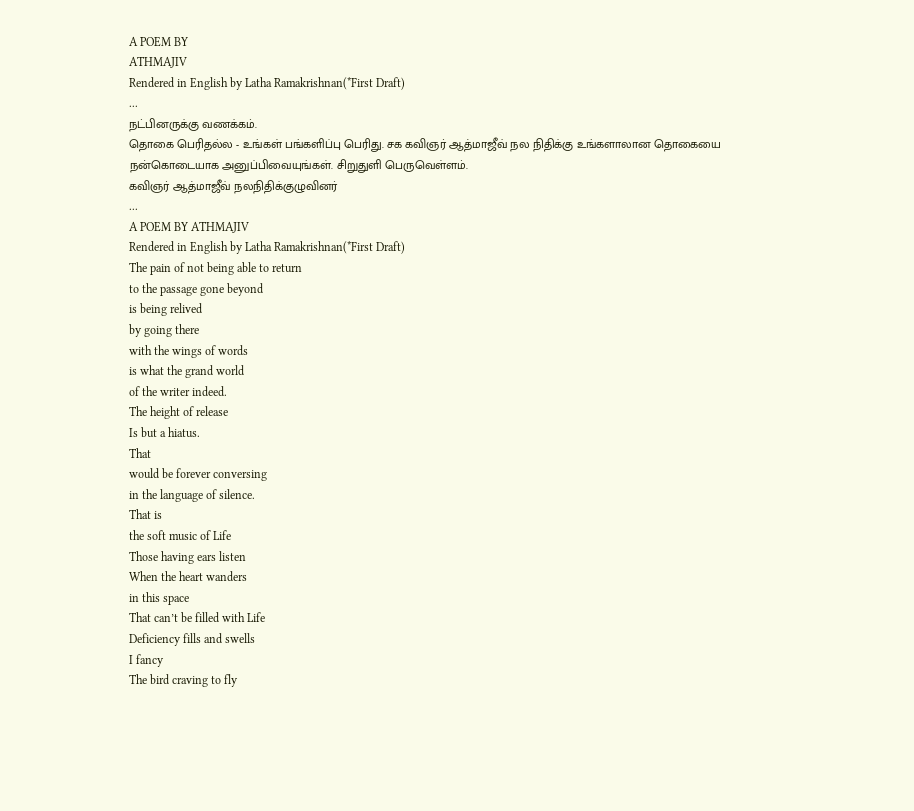A POEM BY
ATHMAJIV
Rendered in English by Latha Ramakrishnan(*First Draft)
...
நட்பினருக்கு வணக்கம்.
தொகை பெரிதல்ல - உங்கள் பங்களிப்பு பெரிது. சக கவிஞர் ஆத்மாஜீவ் நல நிதிக்கு உங்களாலான தொகையை நன்கொடையாக அனுப்பிவையுங்கள். சிறுதுளி பெருவெள்ளம்.
கவிஞர் ஆத்மாஜீவ் நலநிதிக்குழுவினர்
...
A POEM BY ATHMAJIV
Rendered in English by Latha Ramakrishnan(*First Draft)
The pain of not being able to return
to the passage gone beyond
is being relived
by going there
with the wings of words
is what the grand world
of the writer indeed.
The height of release
Is but a hiatus.
That
would be forever conversing
in the language of silence.
That is
the soft music of Life
Those having ears listen
When the heart wanders
in this space
That can’t be filled with Life
Deficiency fills and swells
I fancy
The bird craving to fly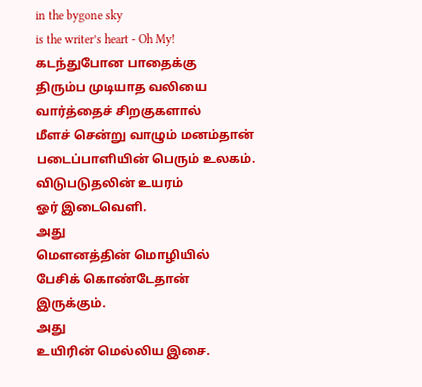in the bygone sky
is the writer’s heart - Oh My!
கடந்துபோன பாதைக்கு
திரும்ப முடியாத வலியை
வார்த்தைச் சிறகுகளால்
மீளச் சென்று வாழும் மனம்தான்
படைப்பாளியின் பெரும் உலகம்.
விடுபடுதலின் உயரம்
ஓர் இடைவெளி.
அது
மௌனத்தின் மொழியில்
பேசிக் கொண்டேதான் இருக்கும்.
அது
உயிரின் மெல்லிய இசை.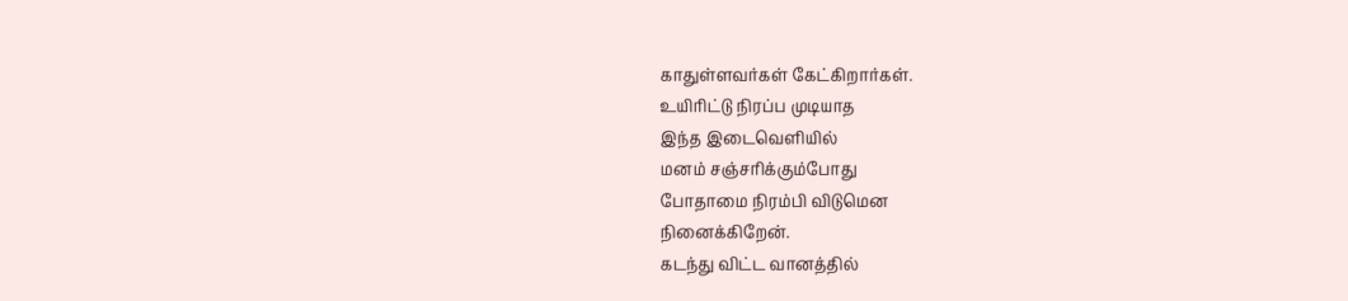காதுள்ளவர்கள் கேட்கிறார்கள்.
உயிரிட்டு நிரப்ப முடியாத
இந்த இடைவெளியில்
மனம் சஞ்சரிக்கும்போது
போதாமை நிரம்பி விடுமென
நினைக்கிறேன்.
கடந்து விட்ட வானத்தில்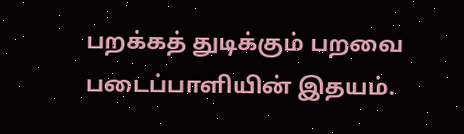பறக்கத் துடிக்கும் பறவை
படைப்பாளியின் இதயம்.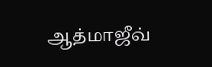ஆத்மாஜீவ்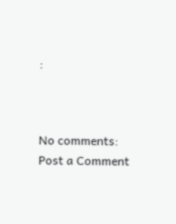:



No comments:
Post a Comment